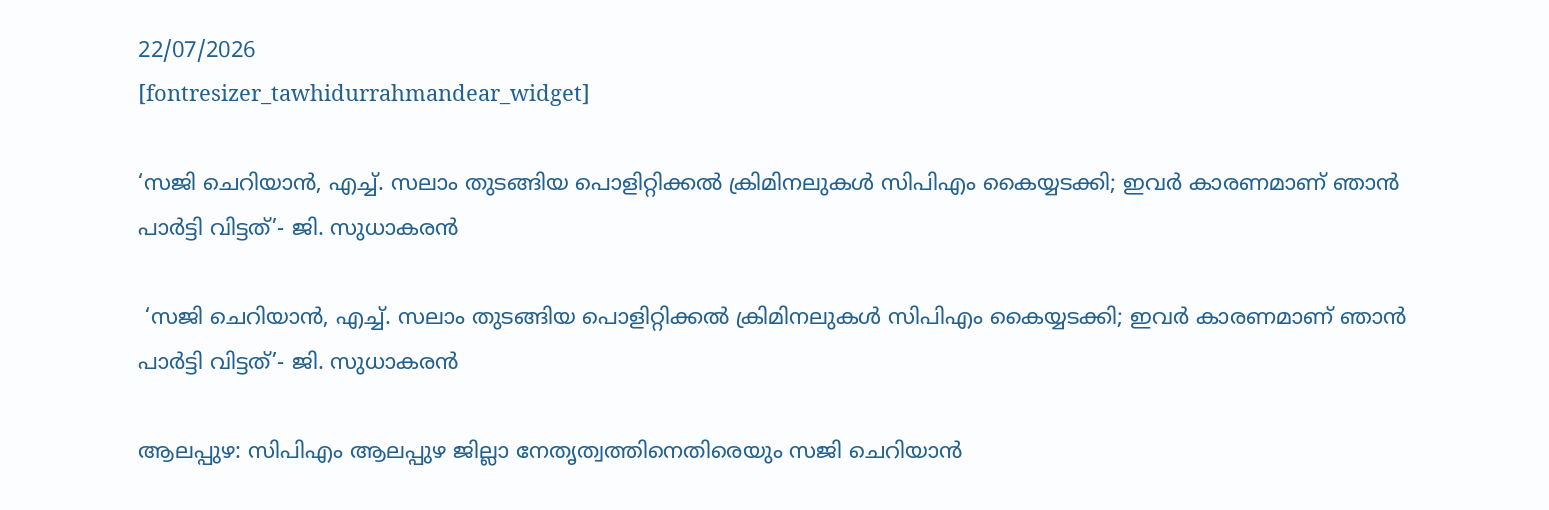22/07/2026
[fontresizer_tawhidurrahmandear_widget]

‘സജി ചെറിയാൻ, എച്ച്. സലാം തുടങ്ങിയ പൊളിറ്റിക്കൽ ക്രിമിനലുകൾ സിപിഎം കൈയ്യടക്കി; ഇവർ കാരണമാണ് ഞാൻ പാർട്ടി വിട്ടത്’- ജി. സുധാകരൻ

 ‘സജി ചെറിയാൻ, എച്ച്. സലാം തുടങ്ങിയ പൊളിറ്റിക്കൽ ക്രിമിനലുകൾ സിപിഎം കൈയ്യടക്കി; ഇവർ കാരണമാണ് ഞാൻ പാർട്ടി വിട്ടത്’- ജി. സുധാകരൻ

ആലപ്പുഴ: സിപിഎം ആലപ്പുഴ ജില്ലാ നേതൃത്വത്തിനെതിരെയും സജി ചെറിയാൻ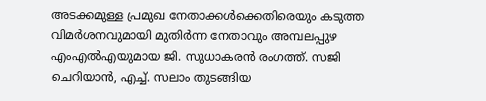അടക്കമുള്ള പ്രമുഖ നേതാക്കൾക്കെതിരെയും കടുത്ത വിമർശനവുമായി മുതിർന്ന നേതാവും അമ്പലപ്പുഴ എംഎൽഎയുമായ ജി. സുധാകരൻ രംഗത്ത്. സജി ചെറിയാൻ, എച്ച്. സലാം തുടങ്ങിയ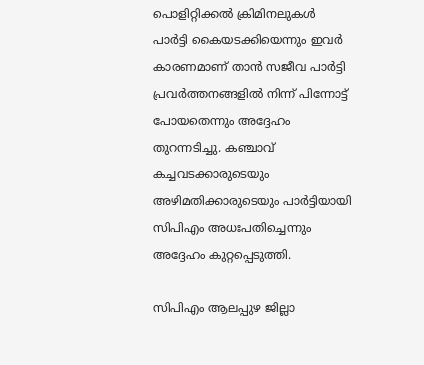പൊളിറ്റിക്കൽ ക്രിമിനലുകൾ പാർട്ടി കൈയടക്കിയെന്നും ഇവർ കാരണമാണ് താൻ സജീവ പാർട്ടി പ്രവർത്തനങ്ങളിൽ നിന്ന് പിന്നോട്ട് പോയതെന്നും അദ്ദേഹം തുറന്നടിച്ചു. കഞ്ചാവ് കച്ചവടക്കാരുടെയും അഴിമതിക്കാരുടെയും പാർട്ടിയായി സിപിഎം അധഃപതിച്ചെന്നും അദ്ദേഹം കുറ്റപ്പെടുത്തി.

സിപിഎം ആലപ്പുഴ ജില്ലാ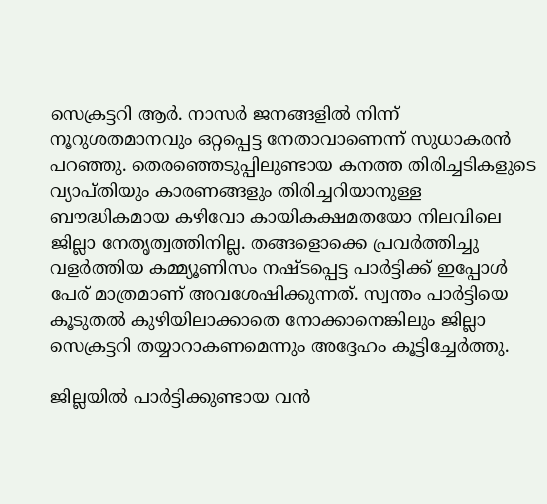സെക്രട്ടറി ആർ. നാസർ ജനങ്ങളിൽ നിന്ന് നൂറുശതമാനവും ഒറ്റപ്പെട്ട നേതാവാണെന്ന് സുധാകരൻ പറഞ്ഞു. തെരഞ്ഞെടുപ്പിലുണ്ടായ കനത്ത തിരിച്ചടികളുടെ വ്യാപ്തിയും കാരണങ്ങളും തിരിച്ചറിയാനുള്ള ബൗദ്ധികമായ കഴിവോ കായികക്ഷമതയോ നിലവിലെ ജില്ലാ നേതൃത്വത്തിനില്ല. തങ്ങളൊക്കെ പ്രവർത്തിച്ചു വളർത്തിയ കമ്മ്യൂണിസം നഷ്ടപ്പെട്ട പാർട്ടിക്ക് ഇപ്പോൾ പേര് മാത്രമാണ് അവശേഷിക്കുന്നത്. സ്വന്തം പാർട്ടിയെ കൂടുതൽ കുഴിയിലാക്കാതെ നോക്കാനെങ്കിലും ജില്ലാ സെക്രട്ടറി തയ്യാറാകണമെന്നും അദ്ദേഹം കൂട്ടിച്ചേർത്തു.

ജില്ലയിൽ പാർട്ടിക്കുണ്ടായ വൻ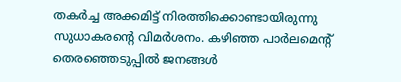തകർച്ച അക്കമിട്ട് നിരത്തിക്കൊണ്ടായിരുന്നു സുധാകരന്റെ വിമർശനം. കഴിഞ്ഞ പാർലമെന്റ് തെരഞ്ഞെടുപ്പിൽ ജനങ്ങൾ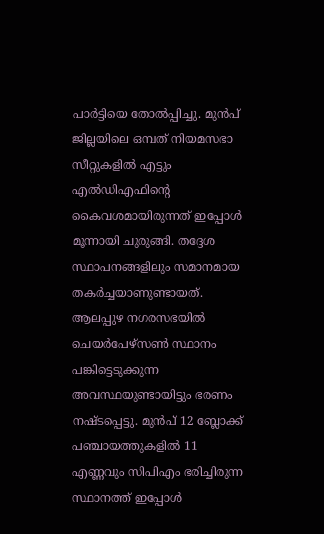പാർട്ടിയെ തോൽപ്പിച്ചു. മുൻപ് ജില്ലയിലെ ഒമ്പത് നിയമസഭാ സീറ്റുകളിൽ എട്ടും എൽഡിഎഫിന്റെ കൈവശമായിരുന്നത് ഇപ്പോൾ മൂന്നായി ചുരുങ്ങി. തദ്ദേശ സ്ഥാപനങ്ങളിലും സമാനമായ തകർച്ചയാണുണ്ടായത്. ആലപ്പുഴ നഗരസഭയിൽ ചെയർപേഴ്‌സൺ സ്ഥാനം പങ്കിട്ടെടുക്കുന്ന അവസ്ഥയുണ്ടായിട്ടും ഭരണം നഷ്ടപ്പെട്ടു. മുൻപ് 12 ബ്ലോക്ക് പഞ്ചായത്തുകളിൽ 11 എണ്ണവും സിപിഎം ഭരിച്ചിരുന്ന സ്ഥാനത്ത് ഇപ്പോൾ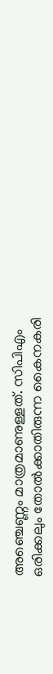അഞ്ചെണ്ണം മാത്രമാണുള്ളത്. സിപിഎം ഒരിക്കലും തോൽക്കാതിരുന്ന കൈനകരി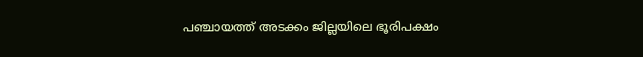പഞ്ചായത്ത് അടക്കം ജില്ലയിലെ ഭൂരിപക്ഷം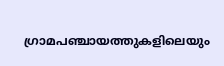ഗ്രാമപഞ്ചായത്തുകളിലെയും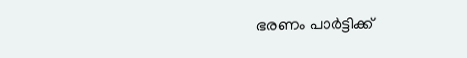ഭരണം പാർട്ടിക്ക്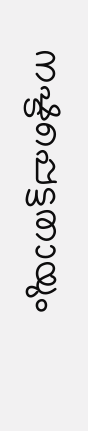നഷ്ടപ്പെട്ടതായും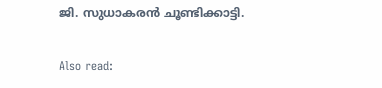ജി. സുധാകരൻ ചൂണ്ടിക്കാട്ടി.

Also read: